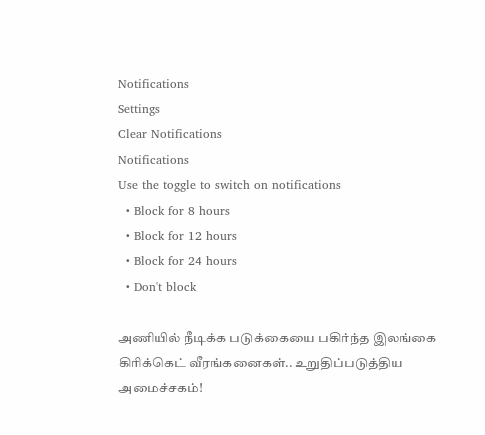Notifications
Settings
Clear Notifications
Notifications
Use the toggle to switch on notifications
  • Block for 8 hours
  • Block for 12 hours
  • Block for 24 hours
  • Don't block

அணியில் நீடிக்க படுக்கையை பகிர்ந்த இலங்கை கிரிக்கெட் வீரங்கனைகள்.. உறுதிப்படுத்திய அமைச்சகம்!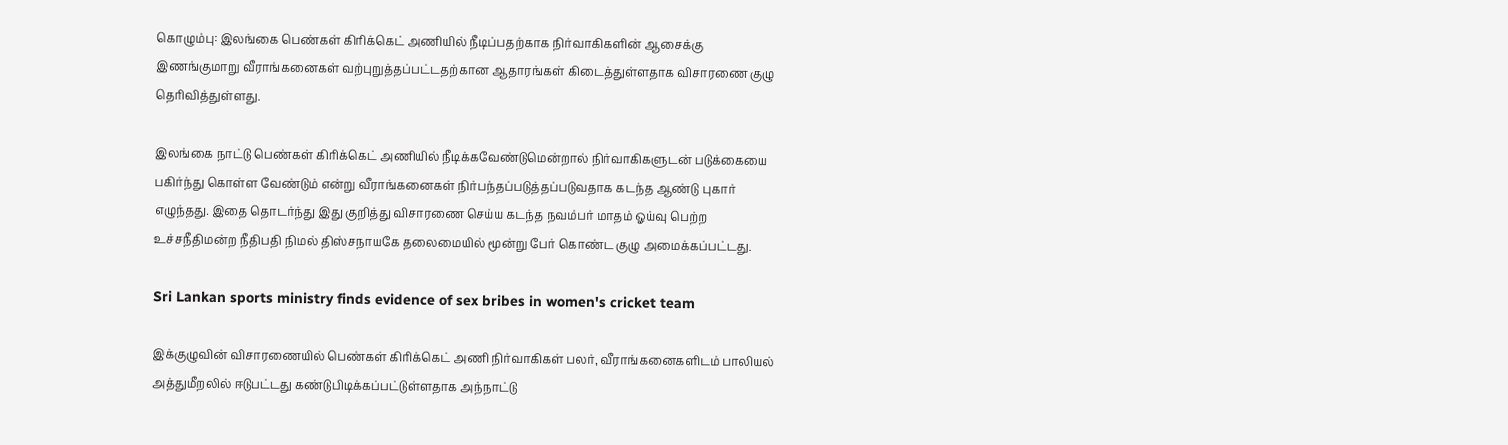கொழும்பு: இலங்கை பெண்கள் கிரிக்கெட் அணியில் நீடிப்பதற்காக நிர்வாகிகளின் ஆசைக்கு இணங்குமாறு வீராங்கனைகள் வற்புறுத்தப்பட்டதற்கான ஆதாரங்கள் கிடைத்துள்ளதாக விசாரணை குழு தெரிவித்துள்ளது.

இலங்கை நாட்டு பெண்கள் கிரிக்கெட் அணியில் நீடிக்கவேண்டுமென்றால் நிர்வாகிகளுடன் படுக்கையை பகிர்ந்து கொள்ள வேண்டும் என்று வீராங்கனைகள் நிர்பந்தப்படுத்தப்படுவதாக கடந்த ஆண்டு புகார் எழுந்தது. இதை தொடர்ந்து இது குறித்து விசாரணை செய்ய கடந்த நவம்பர் மாதம் ஓய்வு பெற்ற உச்சநீதிமன்ற நீதிபதி நிமல் திஸ்சநாயகே தலைமையில் மூன்று பேர் கொண்ட குழு அமைக்கப்பட்டது.

Sri Lankan sports ministry finds evidence of sex bribes in women's cricket team

இக்குழுவின் விசாரணையில் பெண்கள் கிரிக்கெட் அணி நிர்வாகிகள் பலர், வீராங்கனைகளிடம் பாலியல் அத்துமீறலில் ஈடுபட்டது கண்டுபிடிக்கப்பட்டுள்ளதாக அந்நாட்டு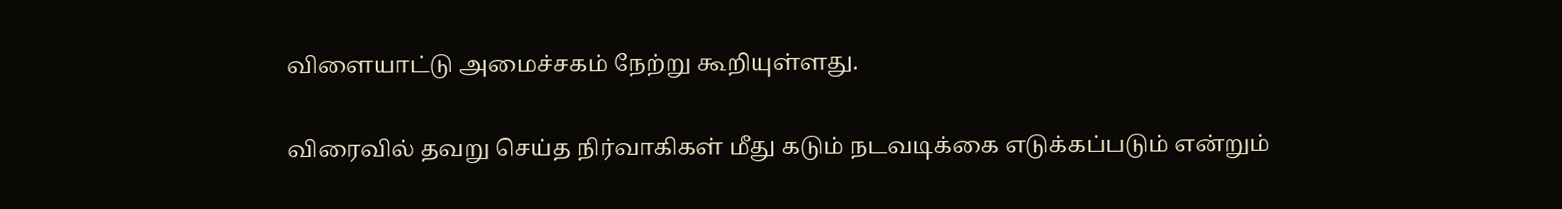விளையாட்டு அமைச்சகம் நேற்று கூறியுள்ளது.

விரைவில் தவறு செய்த நிர்வாகிகள் மீது கடும் நடவடிக்கை எடுக்கப்படும் என்றும்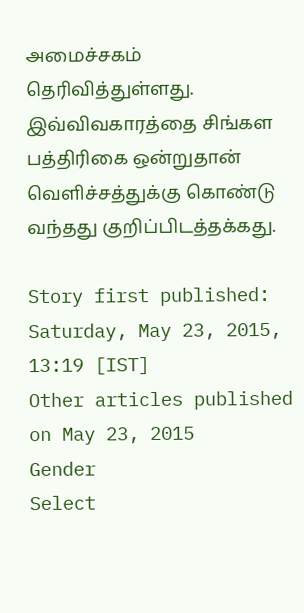அமைச்சகம் தெரிவித்துள்ளது. இவ்விவகாரத்தை சிங்கள பத்திரிகை ஒன்றுதான் வெளிச்சத்துக்கு கொண்டு வந்தது குறிப்பிடத்தக்கது.

Story first published: Saturday, May 23, 2015, 13:19 [IST]
Other articles published on May 23, 2015
Gender
Select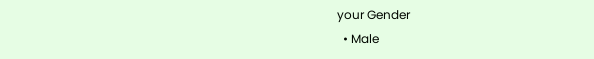your Gender
  • Male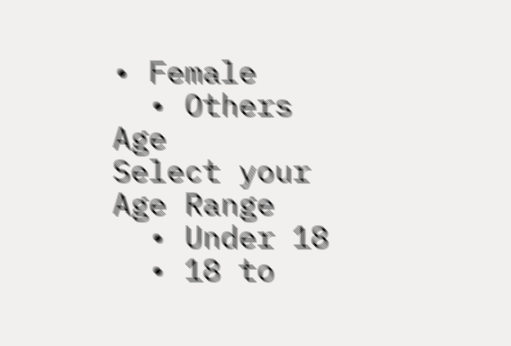• Female
  • Others
Age
Select your Age Range
  • Under 18
  • 18 to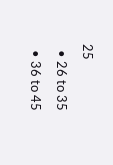25
  • 26 to 35
  • 36 to 45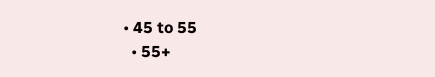• 45 to 55
  • 55+